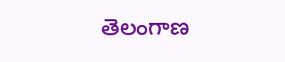తెలంగాణ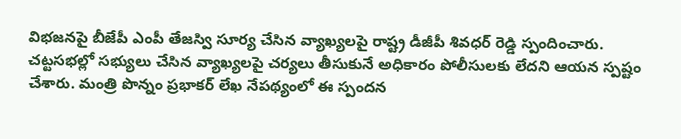విభజనపై బీజేపీ ఎంపీ తేజస్వి సూర్య చేసిన వ్యాఖ్యలపై రాష్ట్ర డీజీపీ శివధర్ రెడ్డి స్పందించారు. చట్టసభల్లో సభ్యులు చేసిన వ్యాఖ్యలపై చర్యలు తీసుకునే అధికారం పోలీసులకు లేదని ఆయన స్పష్టం చేశారు. మంత్రి పొన్నం ప్రభాకర్ లేఖ నేపథ్యంలో ఈ స్పందన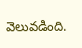వెలువడింది.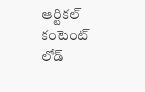ఆర్టికల్ కంటెంట్ లోడ్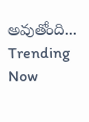అవుతోంది...
Trending Now